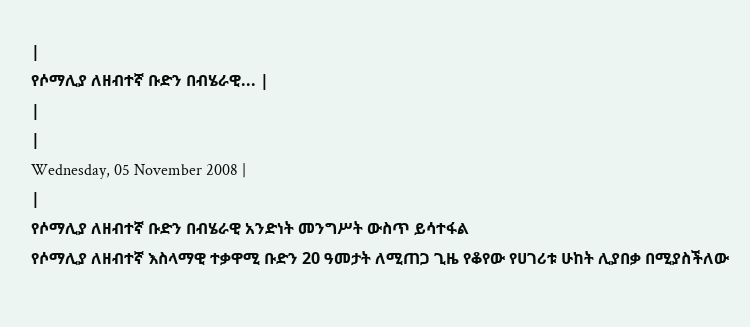|
የሶማሊያ ለዘብተኛ ቡድን በብሄራዊ... |
|
|
Wednesday, 05 November 2008 |
|
የሶማሊያ ለዘብተኛ ቡድን በብሄራዊ አንድነት መንግሥት ውስጥ ይሳተፋል
የሶማሊያ ለዘብተኛ እስላማዊ ተቃዋሚ ቡድን 20 ዓመታት ለሚጠጋ ጊዜ የቆየው የሀገሪቱ ሁከት ሊያበቃ በሚያስችለው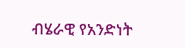ብሄራዊ የአንድነት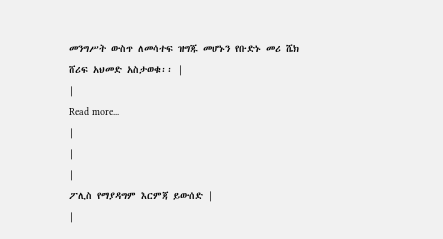መንግሥት ውስጥ ለመሳተፍ ዝግጁ መሆኑን የቡድኑ መሪ ሼክ ሸሪፍ አህመድ አስታወቁ፡፡ |
|
Read more...
|
|
|
ፖሊስ የማያዳግም እርምጃ ይውሰድ |
|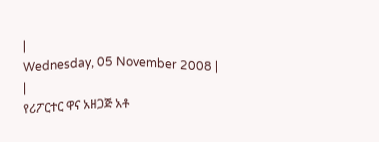|
Wednesday, 05 November 2008 |
|
የሪፖርተር ዋና አዘጋጅ አቶ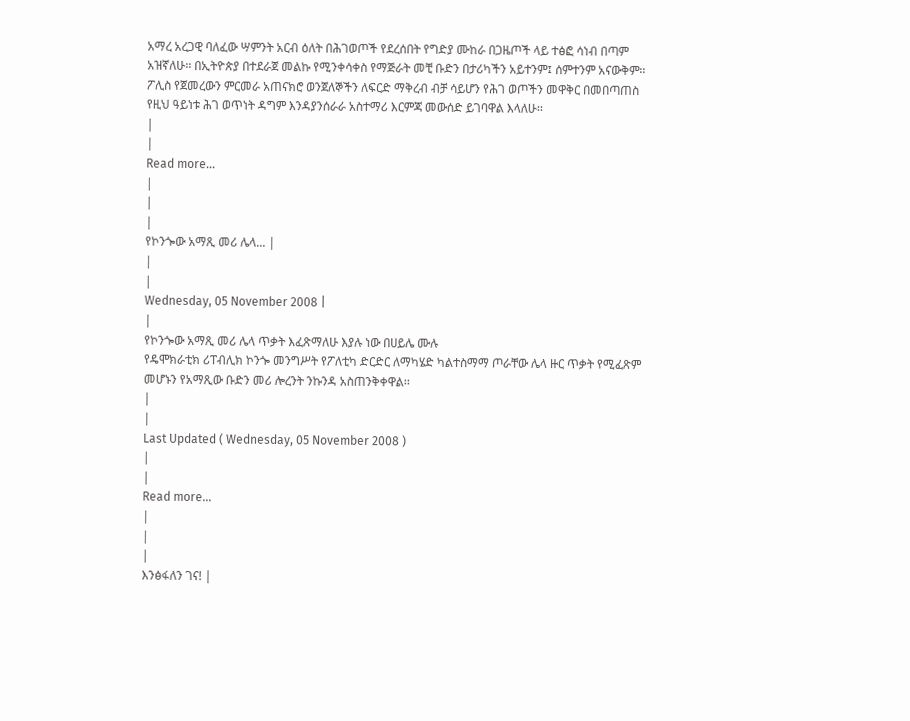አማረ አረጋዊ ባለፈው ሣምንት አርብ ዕለት በሕገወጦች የደረሰበት የግድያ ሙከራ በጋዜጦች ላይ ተፅፎ ሳነብ በጣም አዝኛለሁ፡፡ በኢትዮጵያ በተደራጀ መልኩ የሚንቀሳቀስ የማጅራት መቺ ቡድን በታሪካችን አይተንም፤ ሰምተንም አናውቅም፡፡ ፖሊስ የጀመረውን ምርመራ አጠናክሮ ወንጀለኞችን ለፍርድ ማቅረብ ብቻ ሳይሆን የሕገ ወጦችን መዋቅር በመበጣጠስ የዚህ ዓይነቱ ሕገ ወጥነት ዳግም እንዳያንሰራራ አስተማሪ እርምጃ መውሰድ ይገባዋል እላለሁ፡፡
|
|
Read more...
|
|
|
የኮንጐው አማጺ መሪ ሌላ... |
|
|
Wednesday, 05 November 2008 |
|
የኮንጐው አማጺ መሪ ሌላ ጥቃት እፈጽማለሁ እያሉ ነው በሀይሌ ሙሉ
የዴሞክራቲክ ሪፐብሊክ ኮንጐ መንግሥት የፖለቲካ ድርድር ለማካሄድ ካልተስማማ ጦራቸው ሌላ ዙር ጥቃት የሚፈጽም መሆኑን የአማጺው ቡድን መሪ ሎረንት ንኩንዳ አስጠንቅቀዋል፡፡
|
|
Last Updated ( Wednesday, 05 November 2008 )
|
|
Read more...
|
|
|
እንፅፋለን ገና! |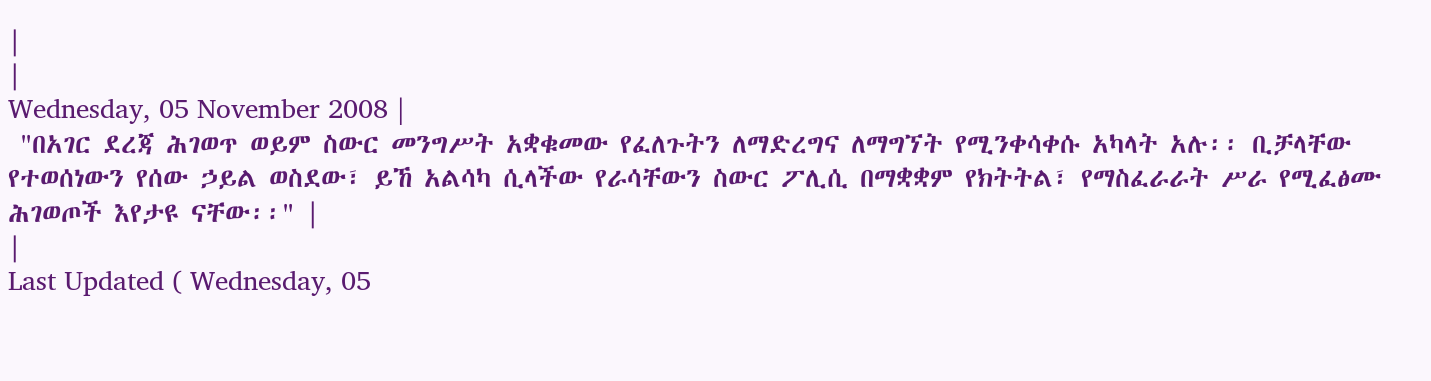|
|
Wednesday, 05 November 2008 |
 "በአገር ደረጃ ሕገወጥ ወይም ስውር መንግሥት አቋቁመው የፈለጉትን ለማድረግና ለማግኘት የሚንቀሳቀሱ አካላት አሉ፡፡ ቢቻላቸው የተወሰነውን የሰው ኃይል ወስደው፣ ይኸ አልሳካ ሲላችው የራሳቸውን ስውር ፖሊሲ በማቋቋም የክትትል፣ የማስፈራራት ሥራ የሚፈፅሙ ሕገወጦች እየታዩ ናቸው፡፡" |
|
Last Updated ( Wednesday, 05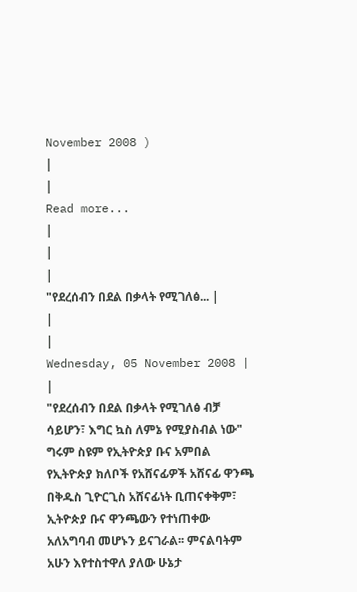November 2008 )
|
|
Read more...
|
|
|
"የደረሰብን በደል በቃላት የሚገለፅ... |
|
|
Wednesday, 05 November 2008 |
|
"የደረሰብን በደል በቃላት የሚገለፅ ብቻ ሳይሆን፣ እግር ኳስ ለምኔ የሚያስብል ነው" ግሩም ስዩም የኢትዮጵያ ቡና አምበል
የኢትዮጵያ ክለቦች የአሸናፊዎች አሸናፊ ዋንጫ በቅዱስ ጊዮርጊስ አሸናፊነት ቢጠናቀቅም፣ ኢትዮጵያ ቡና ዋንጫውን የተነጠቀው አለአግባብ መሆኑን ይናገራል፡፡ ምናልባትም አሁን እየተስተዋለ ያለው ሁኔታ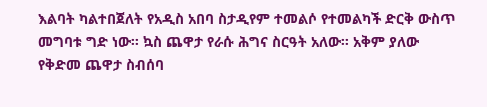እልባት ካልተበጀለት የአዲስ አበባ ስታዲየም ተመልሶ የተመልካች ድርቅ ውስጥ መግባቱ ግድ ነው፡፡ ኳስ ጨዋታ የራሱ ሕግና ስርዓት አለው፡፡ አቅም ያለው የቅድመ ጨዋታ ስብሰባ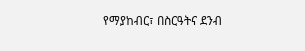የማያከብር፣ በስርዓትና ደንብ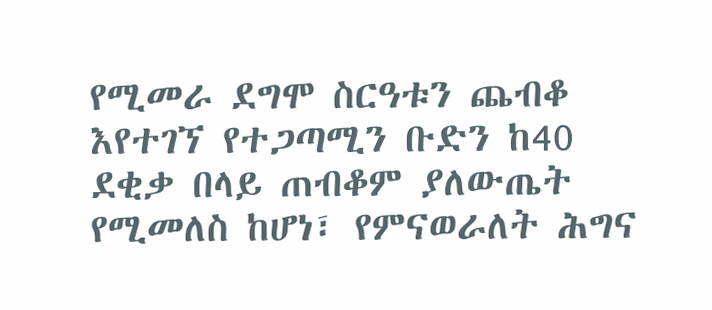የሚመራ ደግሞ ስርዓቱን ጨብቆ እየተገኘ የተጋጣሚን ቡድን ከ40 ደቂቃ በላይ ጠብቆም ያለውጤት የሚመለስ ከሆነ፣ የምናወራለት ሕግና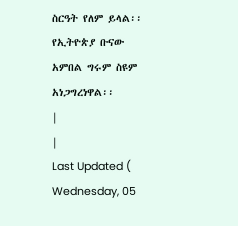ስርዓት የለም ይላል፡፡ የኢትዮጵያ ቡናው አምበል ግሩም ስዩም አነጋግረነዋል፡፡
|
|
Last Updated ( Wednesday, 05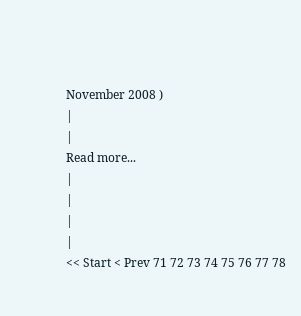November 2008 )
|
|
Read more...
|
|
|
|
<< Start < Prev 71 72 73 74 75 76 77 78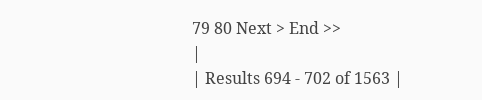79 80 Next > End >>
|
| Results 694 - 702 of 1563 |